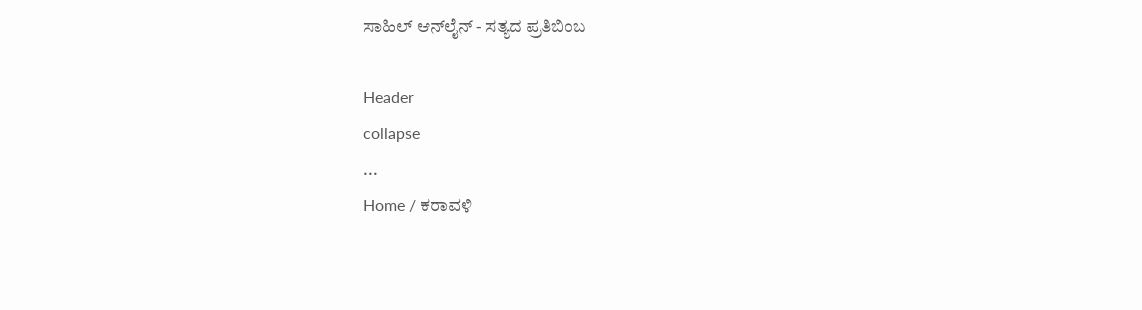ಸಾಹಿಲ್ ಆನ್‌ಲೈನ್ - ಸತ್ಯದ ಪ್ರತಿಬಿಂಬ

Header
collapse
...
Home / ಕರಾವಳಿ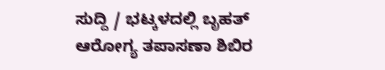ಸುದ್ದಿ / ಭಟ್ಕಳದಲ್ಲಿ ಬೃಹತ್ ಆರೋಗ್ಯ ತಪಾಸಣಾ ಶಿಬಿರ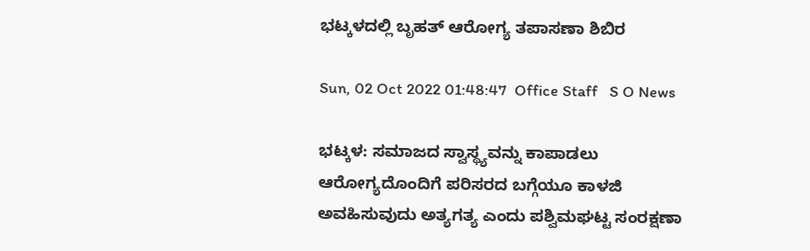ಭಟ್ಕಳದಲ್ಲಿ ಬೃಹತ್ ಆರೋಗ್ಯ ತಪಾಸಣಾ ಶಿಬಿರ

Sun, 02 Oct 2022 01:48:47  Office Staff   S O News

ಭಟ್ಕಳ: ಸಮಾಜದ ಸ್ವಾಸ್ಥ್ಯವನ್ನು ಕಾಪಾಡಲು ಆರೋಗ್ಯದೊಂದಿಗೆ ಪರಿಸರದ ಬಗ್ಗೆಯೂ ಕಾಳಜಿ ಅವಹಿಸುವುದು ಅತ್ಯಗತ್ಯ ಎಂದು ಪಶ್ವಿಮಘಟ್ಟ ಸಂರಕ್ಷಣಾ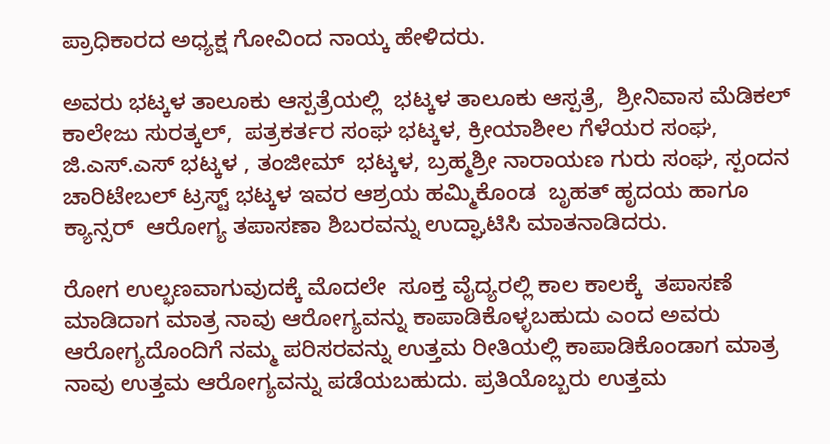ಪ್ರಾಧಿಕಾರದ ಅಧ್ಯಕ್ಷ ಗೋವಿಂದ ನಾಯ್ಕ ಹೇಳಿದರು.

ಅವರು ಭಟ್ಕಳ ತಾಲೂಕು ಆಸ್ಪತ್ರೆಯಲ್ಲಿ  ಭಟ್ಕಳ ತಾಲೂಕು ಆಸ್ಪತ್ರೆ,  ಶ್ರೀನಿವಾಸ ಮೆಡಿಕಲ್ ಕಾಲೇಜು ಸುರತ್ಕಲ್,  ಪತ್ರಕರ್ತರ ಸಂಘ ಭಟ್ಕಳ, ಕ್ರೀಯಾಶೀಲ ಗೆಳೆಯರ ಸಂಘ, ಜಿ.ಎಸ್.ಎಸ್ ಭಟ್ಕಳ , ತಂಜೀಮ್  ಭಟ್ಕಳ, ಬ್ರಹ್ಮಶ್ರೀ ನಾರಾಯಣ ಗುರು ಸಂಘ, ಸ್ಪಂದನ ಚಾರಿಟೇಬಲ್ ಟ್ರಸ್ಟ್ ಭಟ್ಕಳ ಇವರ ಆಶ್ರಯ ಹಮ್ಮಿಕೊಂಡ  ಬೃಹತ್ ಹೃದಯ ಹಾಗೂ ಕ್ಯಾನ್ಸರ್  ಆರೋಗ್ಯ ತಪಾಸಣಾ ಶಿಬರವನ್ನು ಉದ್ಘಾಟಿಸಿ ಮಾತನಾಡಿದರು.

ರೋಗ ಉಲ್ಭಣವಾಗುವುದಕ್ಕೆ ಮೊದಲೇ  ಸೂಕ್ತ ವೈದ್ಯರಲ್ಲಿ ಕಾಲ ಕಾಲಕ್ಕೆ  ತಪಾಸಣೆ ಮಾಡಿದಾಗ ಮಾತ್ರ ನಾವು ಆರೋಗ್ಯವನ್ನು ಕಾಪಾಡಿಕೊಳ್ಳಬಹುದು ಎಂದ ಅವರು ಆರೋಗ್ಯದೊಂದಿಗೆ ನಮ್ಮ ಪರಿಸರವನ್ನು ಉತ್ತಮ ರೀತಿಯಲ್ಲಿ ಕಾಪಾಡಿಕೊಂಡಾಗ ಮಾತ್ರ ನಾವು ಉತ್ತಮ ಆರೋಗ್ಯವನ್ನು ಪಡೆಯಬಹುದು. ಪ್ರತಿಯೊಬ್ಬರು ಉತ್ತಮ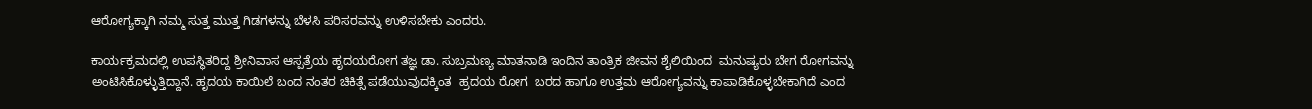ಆರೋಗ್ಯಕ್ಕಾಗಿ ನಮ್ಮ ಸುತ್ತ ಮುತ್ತ ಗಿಡಗಳನ್ನು ಬೆಳಸಿ ಪರಿಸರವನ್ನು ಉಳಿಸಬೇಕು ಎಂದರು.

ಕಾರ್ಯಕ್ರಮದಲ್ಲಿ ಉಪಸ್ಥಿತರಿದ್ದ ಶ್ರೀನಿವಾಸ ಆಸ್ಪತ್ರೆಯ ಹೃದಯರೋಗ ತಜ್ಞ ಡಾ. ಸುಬ್ರಮಣ್ಯ ಮಾತನಾಡಿ ಇಂದಿನ ತಾಂತ್ರಿಕ ಜೀವನ ಶೈಲಿಯಿಂದ  ಮನುಷ್ಯರು ಬೇಗ ರೋಗವನ್ನು ಅಂಟಿಸಿಕೊಳ್ಳುತ್ತಿದ್ದಾನೆ. ಹೃದಯ ಕಾಯಿಲೆ ಬಂದ ನಂತರ ಚಿಕಿತ್ಸೆ ಪಡೆಯುವುದಕ್ಕಿಂತ  ಹ್ರದಯ ರೋಗ  ಬರದ ಹಾಗೂ ಉತ್ತಮ ಆರೋಗ್ಯವನ್ನು ಕಾಪಾಡಿಕೊಳ್ಳಬೇಕಾಗಿದೆ ಎಂದ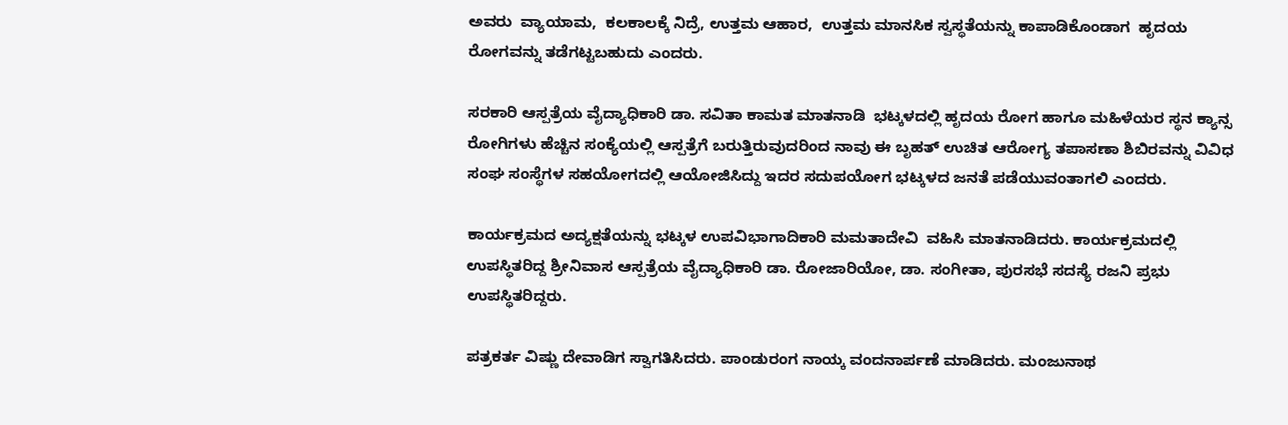ಅವರು  ವ್ಯಾಯಾಮ,  ಕಲಕಾಲಕ್ಕೆ ನಿದ್ರೆ, ಉತ್ತಮ ಆಹಾರ,  ಉತ್ತಮ ಮಾನಸಿಕ ಸ್ವಸ್ಥತೆಯನ್ನು ಕಾಪಾಡಿಕೊಂಡಾಗ  ಹೃದಯ ರೋಗವನ್ನು ತಡೆಗಟ್ಟಬಹುದು ಎಂದರು.

ಸರಕಾರಿ ಆಸ್ಪತ್ರೆಯ ವೈದ್ಯಾಧಿಕಾರಿ ಡಾ. ಸವಿತಾ ಕಾಮತ ಮಾತನಾಡಿ  ಭಟ್ಕಳದಲ್ಲಿ ಹೃದಯ ರೋಗ ಹಾಗೂ ಮಹಿಳೆಯರ ಸ್ಥನ ಕ್ಯಾನ್ಸ ರೋಗಿಗಳು ಹೆಚ್ಚಿನ ಸಂಕ್ಯೆಯಲ್ಲಿ ಆಸ್ಪತ್ರೆಗೆ ಬರುತ್ತಿರುವುದರಿಂದ ನಾವು ಈ ಬೃಹತ್ ಉಚಿತ ಆರೋಗ್ಯ ತಪಾಸಣಾ ಶಿಬಿರವನ್ನು ವಿವಿಧ ಸಂಘ ಸಂಸ್ಥೆಗಳ ಸಹಯೋಗದಲ್ಲಿ ಆಯೋಜಿಸಿದ್ದು ಇದರ ಸದುಪಯೋಗ ಭಟ್ಕಳದ ಜನತೆ ಪಡೆಯುವಂತಾಗಲಿ ಎಂದರು.

ಕಾರ್ಯಕ್ರಮದ ಅದ್ಯಕ್ಷತೆಯನ್ನು ಭಟ್ಕಳ ಉಪವಿಭಾಗಾದಿಕಾರಿ ಮಮತಾದೇವಿ  ವಹಿಸಿ ಮಾತನಾಡಿದರು. ಕಾರ್ಯಕ್ರಮದಲ್ಲಿ ಉಪಸ್ಥಿತರಿದ್ದ ಶ್ರೀನಿವಾಸ ಆಸ್ಪತ್ರೆಯ ವೈದ್ಯಾಧಿಕಾರಿ ಡಾ. ರೋಜಾರಿಯೋ, ಡಾ. ಸಂಗೀತಾ, ಪುರಸಭೆ ಸದಸ್ಯೆ ರಜನಿ ಪ್ರಭು ಉಪಸ್ಥಿತರಿದ್ದರು.

ಪತ್ರಕರ್ತ ವಿಷ್ಣು ದೇವಾಡಿಗ ಸ್ವಾಗತಿಸಿದರು. ಪಾಂಡುರಂಗ ನಾಯ್ಕ ವಂದನಾರ್ಪಣೆ ಮಾಡಿದರು. ಮಂಜುನಾಥ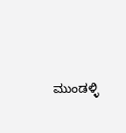ಮುಂಡಳ್ಳಿ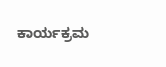ಕಾರ್ಯಕ್ರಮ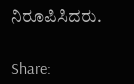ನಿರೂಪಿಸಿದರು.


Share: